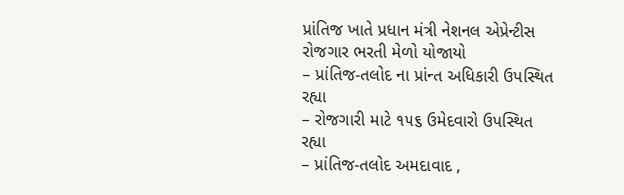પ્રાંતિજ ખાતે પ્રધાન મંત્રી નેશનલ એપ્રેન્ટીસ રોજગાર ભરતી મેળો યોજાયો
– પ્રાંતિજ-તલોદ ના પ્રાંન્ત અધિકારી ઉપસ્થિત રહ્યા
– રોજગારી માટે ૧૫૬ ઉમેદવારો ઉપસ્થિત રહ્યા
– પ્રાંતિજ-તલોદ અમદાવાદ ,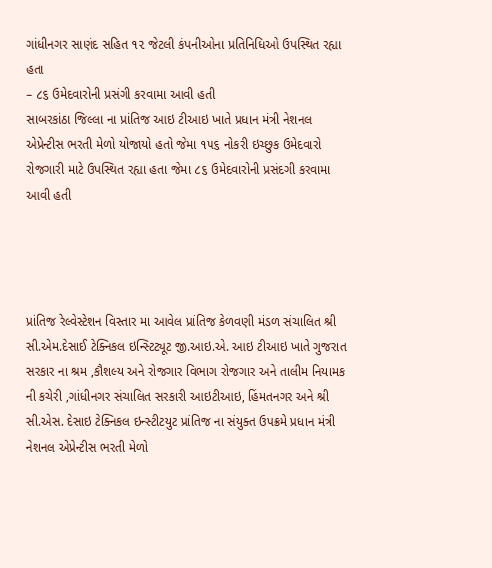ગાંધીનગર સાણંદ સહિત ૧૨ જેટલી કંપનીઓના પ્રતિનિધિઓ ઉપસ્થિત રહ્યા હતા
– ૮૬ ઉમેદવારોની પ્રસંગી કરવામા આવી હતી
સાબરકાંઠા જિલ્લા ના પ્રાંતિજ આઇ ટીઆઇ ખાતે પ્રધાન મંત્રી નેશનલ એપ્રેન્ટીસ ભરતી મેળો યોજાયો હતો જેમા ૧૫૬ નોકરી ઇચ્છુક ઉમેદવારો રોજગારી માટે ઉપસ્થિત રહ્યા હતા જેમા ૮૬ ઉમેદવારોની પ્રસંદગી કરવામા આવી હતી




પ્રાંતિજ રેલ્વેસ્ટેશન વિસ્તાર મા આવેલ પ્રાંતિજ કેળવણી મંડળ સંચાલિત શ્રી સી.એમ.દેસાઈ ટેક્નિકલ ઇન્સ્ટિટ્યૂટ જી.આઇ.એ. આઇ ટીઆઇ ખાતે ગુજરાત સરકાર ના શ્રમ ,કૌશલ્ય અને રોજગાર વિભાગ રોજગાર અને તાલીમ નિયામક ની કચેરી ,ગાંધીનગર સંચાલિત સરકારી આઇટીઆઇ, હિંમતનગર અને શ્રી સી.એસ. દેસાઇ ટેક્નિકલ ઇન્સ્ટીટયુટ પ્રાંતિજ ના સંયુક્ત ઉપક્રમે પ્રધાન મંત્રી નેશનલ એપ્રેન્ટીસ ભરતી મેળો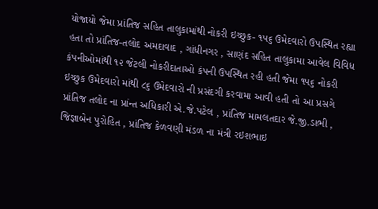યોજાયો જેમા પ્રાંતિજ સહિત તાલુકામાંથી નોકરી ઇચ્છુક- ૧૫૬ ઉમેદવારો ઉપસ્થિત રહ્યા હતા તો પ્રાંતિજ-તલોદ અમદાવાદ , ગાંધીનગર , સાણંદ સહિત તાલુકામા આવેલ વિવિધ કંપનીઓમાંથી ૧૨ જેટલી નોકરીદાતાઓ કંપની ઉપસ્થિત રહી હતી જેમા ૧૫૬ નોકરી ઇચ્છુક ઉમેદવારો માંથી ૮૬ ઉમેદવારો ની પ્રસંદગી કરવામા આવી હતી તો આ પ્રસગે પ્રાંતિજ તલોદ ના પ્રાંન્ત અધિકારી એ.જે.પટેલ , પ્રાંતિજ મામલતદાર જે.જી.ડાભી , જિજ્ઞાબેન પુરોહિત , પ્રાંતિજ કેળવણી મંડળ ના મંત્રી રઇશભાઇ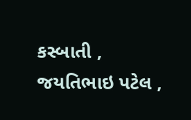કસ્બાતી , જયતિભાઇ પટેલ ,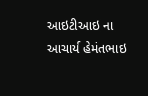આઇટીઆઇ ના આચાર્ય હેમંતભાઇ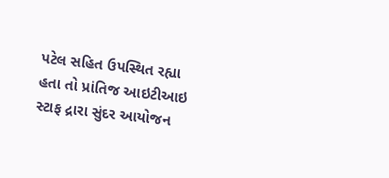પટેલ સહિત ઉપસ્થિત રહ્યા હતા તો પ્રાંતિજ આઇટીઆઇ સ્ટાફ દ્રારા સુંદર આયોજન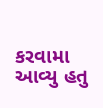કરવામા આવ્યુ હતુ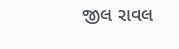જીલ રાવલ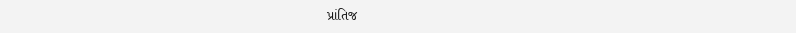પ્રાંતિજ